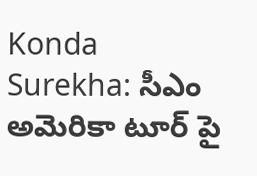Konda Surekha: సీఎం అమెరికా టూర్ పై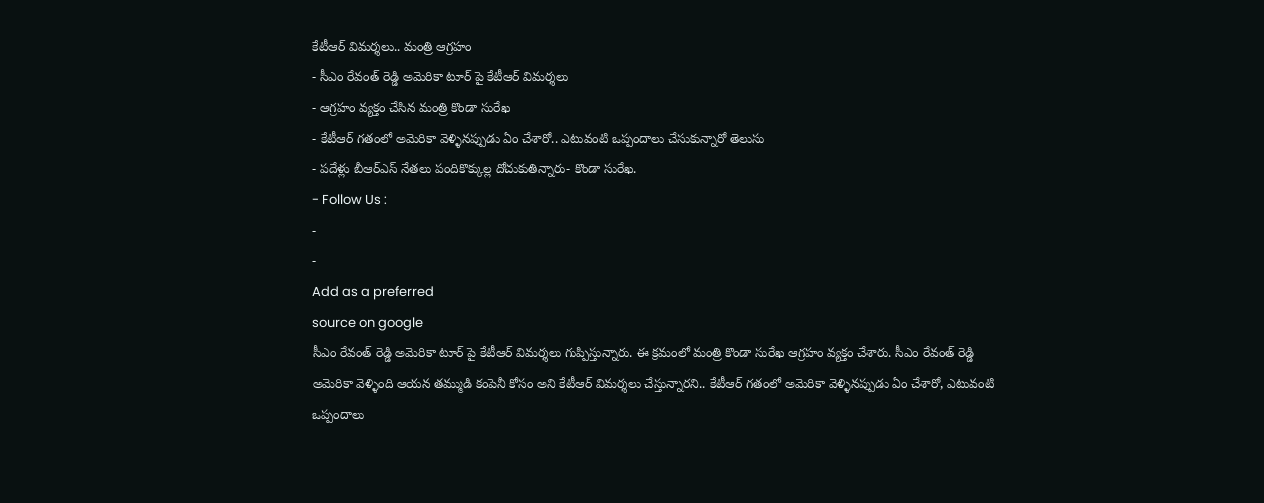కేటీఆర్ విమర్శలు.. మంత్రి ఆగ్రహం
- సీఎం రేవంత్ రెడ్డి అమెరికా టూర్ పై కేటీఆర్ విమర్శలు
- ఆగ్రహం వ్యక్తం చేసిన మంత్రి కొండా సురేఖ
- కేటీఆర్ గతంలో అమెరికా వెళ్ళినప్పుడు ఏం చేశారో.. ఎటువంటి ఒప్పందాలు చేసుకున్నారో తెలుసు
- పదేళ్లు బీఆర్ఎస్ నేతలు పందికొక్కుల్ల దోచుకుతిన్నారు- కొండా సురేఖ.
- Follow Us :
-
-
Add as a preferred
source on google
సీఎం రేవంత్ రెడ్డి అమెరికా టూర్ పై కేటీఆర్ విమర్శలు గుప్పిస్తున్నారు. ఈ క్రమంలో మంత్రి కొండా సురేఖ ఆగ్రహం వ్యక్తం చేశారు. సీఎం రేవంత్ రెడ్డి అమెరికా వెళ్ళింది ఆయన తమ్ముడి కంపెనీ కోసం అని కేటీఆర్ విమర్శలు చేస్తున్నారని.. కేటీఆర్ గతంలో అమెరికా వెళ్ళినప్పుడు ఏం చేశారో, ఎటువంటి ఒప్పందాలు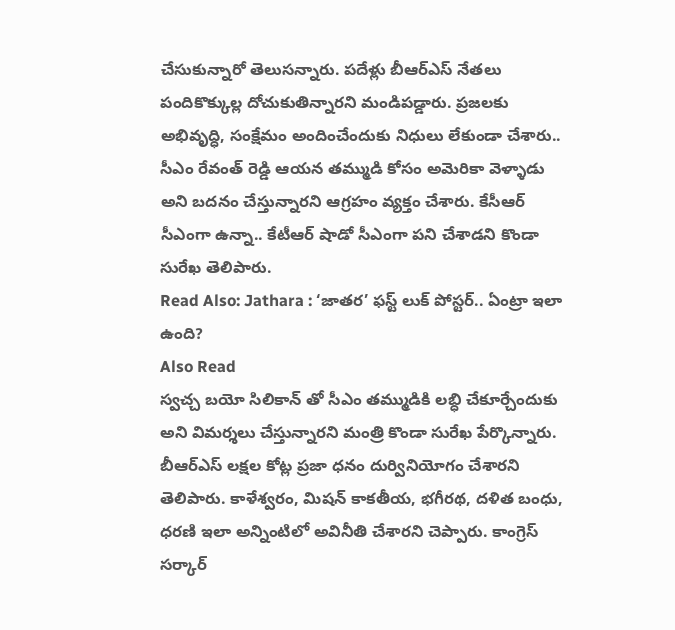చేసుకున్నారో తెలుసన్నారు. పదేళ్లు బీఆర్ఎస్ నేతలు పందికొక్కుల్ల దోచుకుతిన్నారని మండిపడ్డారు. ప్రజలకు అభివృద్ధి, సంక్షేమం అందించేందుకు నిధులు లేకుండా చేశారు.. సీఎం రేవంత్ రెడ్డి ఆయన తమ్ముడి కోసం అమెరికా వెళ్ళాడు అని బదనం చేస్తున్నారని ఆగ్రహం వ్యక్తం చేశారు. కేసీఆర్ సీఎంగా ఉన్నా.. కేటీఆర్ షాడో సీఎంగా పని చేశాడని కొండా సురేఖ తెలిపారు.
Read Also: Jathara : ‘జాతర’ ఫస్ట్ లుక్ పోస్టర్.. ఏంట్రా ఇలా ఉంది?
Also Read
స్వచ్చ బయో సిలికాన్ తో సీఎం తమ్ముడికి లబ్ధి చేకూర్చేందుకు అని విమర్శలు చేస్తున్నారని మంత్రి కొండా సురేఖ పేర్కొన్నారు. బీఆర్ఎస్ లక్షల కోట్ల ప్రజా ధనం దుర్వినియోగం చేశారని తెలిపారు. కాళేశ్వరం, మిషన్ కాకతీయ, భగీరథ, దళిత బంధు, ధరణి ఇలా అన్నింటిలో అవినీతి చేశారని చెప్పారు. కాంగ్రెస్ సర్కార్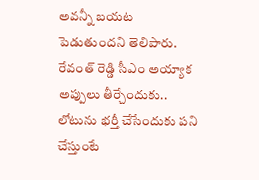అవన్నీ బయట పెడుతుందని తెలిపారు. రేవంత్ రెడ్డి సీఎం అయ్యాక అప్పులు తీర్చేందుకు.. లోటును భర్తీ చేసేందుకు పని చేస్తుంటే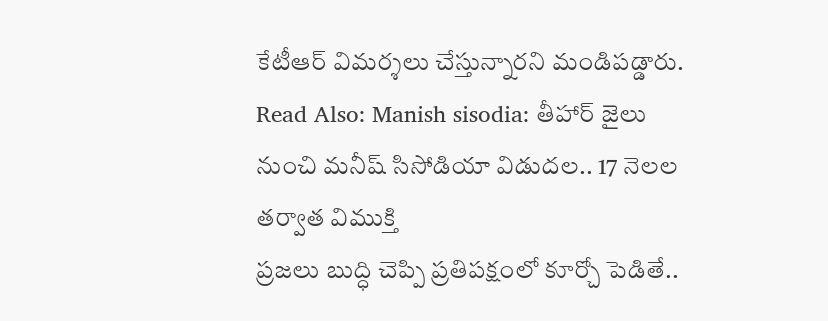కేటీఆర్ విమర్శలు చేస్తున్నారని మండిపడ్డారు.
Read Also: Manish sisodia: తీహార్ జైలు నుంచి మనీష్ సిసోడియా విడుదల.. 17 నెలల తర్వాత విముక్తి
ప్రజలు బుద్ధి చెప్పి ప్రతిపక్షంలో కూర్చో పెడితే..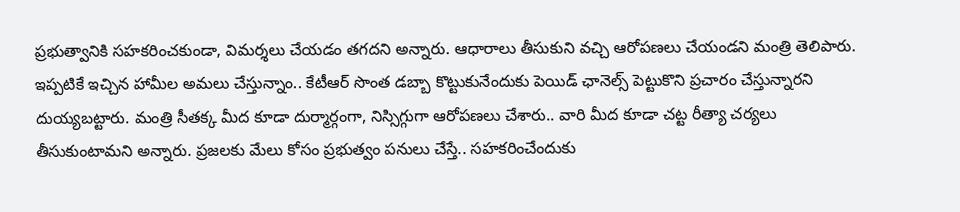ప్రభుత్వానికి సహకరించకుండా, విమర్శలు చేయడం తగదని అన్నారు. ఆధారాలు తీసుకుని వచ్చి ఆరోపణలు చేయండని మంత్రి తెలిపారు. ఇప్పటికే ఇచ్చిన హామీల అమలు చేస్తున్నాం.. కేటీఆర్ సొంత డబ్బా కొట్టుకునేందుకు పెయిడ్ ఛానెల్స్ పెట్టుకొని ప్రచారం చేస్తున్నారని దుయ్యబట్టారు. మంత్రి సీతక్క మీద కూడా దుర్మార్గంగా, నిస్సిగ్గుగా ఆరోపణలు చేశారు.. వారి మీద కూడా చట్ట రీత్యా చర్యలు తీసుకుంటామని అన్నారు. ప్రజలకు మేలు కోసం ప్రభుత్వం పనులు చేస్తే.. సహకరించేందుకు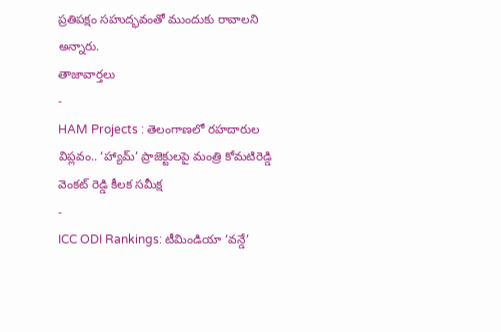ప్రతిపక్షం సహుద్భవంతో ముందుకు రావాలని అన్నారు.
తాజావార్తలు
-
HAM Projects : తెలంగాణలో రహదారుల విప్లవం.. ‘హ్యామ్’ ప్రాజెక్టులపై మంత్రి కోమటిరెడ్డి వెంకట్ రెడ్డి కీలక సమీక్ష
-
ICC ODI Rankings: టీమిండియా ‘వన్డే’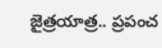జైత్రయాత్ర.. ప్రపంచ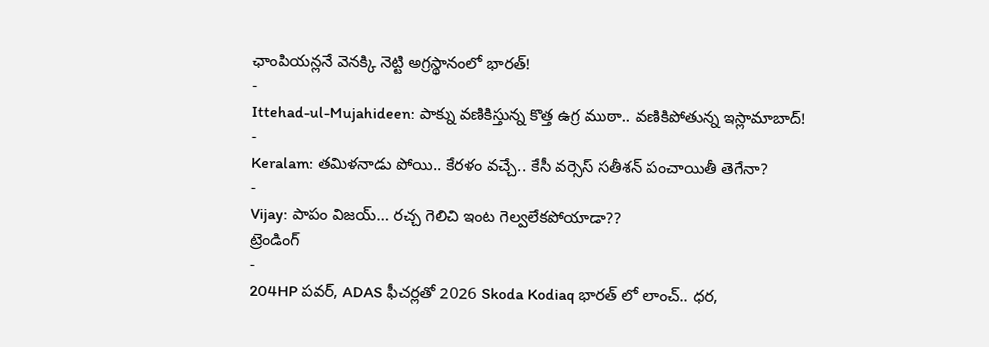ఛాంపియన్లనే వెనక్కి నెట్టి అగ్రస్థానంలో భారత్!
-
Ittehad-ul-Mujahideen: పాక్ను వణికిస్తున్న కొత్త ఉగ్ర ముఠా.. వణికిపోతున్న ఇస్లామాబాద్!
-
Keralam: తమిళనాడు పోయి.. కేరళం వచ్చే.. కేసీ వర్సెస్ సతీశన్ పంచాయితీ తెగేనా?
-
Vijay: పాపం విజయ్… రచ్చ గెలిచి ఇంట గెల్వలేకపోయాడా??
ట్రెండింగ్
-
204HP పవర్, ADAS ఫీచర్లతో 2026 Skoda Kodiaq భారత్ లో లాంచ్.. ధర,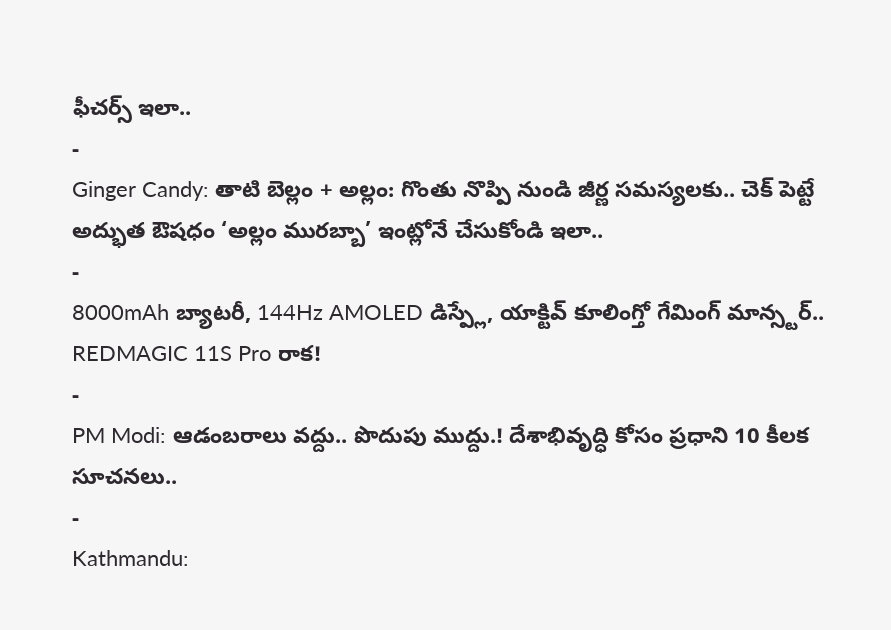ఫీచర్స్ ఇలా..
-
Ginger Candy: తాటి బెల్లం + అల్లం: గొంతు నొప్పి నుండి జీర్ణ సమస్యలకు.. చెక్ పెట్టే అద్భుత ఔషధం ‘అల్లం మురబ్బా’ ఇంట్లోనే చేసుకోండి ఇలా..
-
8000mAh బ్యాటరీ, 144Hz AMOLED డిస్ప్లే, యాక్టివ్ కూలింగ్తో గేమింగ్ మాన్స్టర్.. REDMAGIC 11S Pro రాక!
-
PM Modi: ఆడంబరాలు వద్దు.. పొదుపు ముద్దు.! దేశాభివృద్ధి కోసం ప్రధాని 10 కీలక సూచనలు..
-
Kathmandu: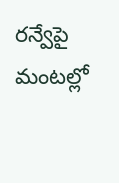రన్వేపై మంటల్లో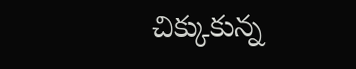చిక్కుకున్న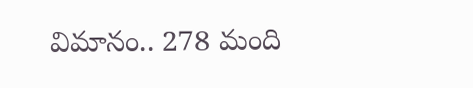విమానం.. 278 మంది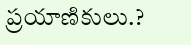ప్రయాణికులు.?